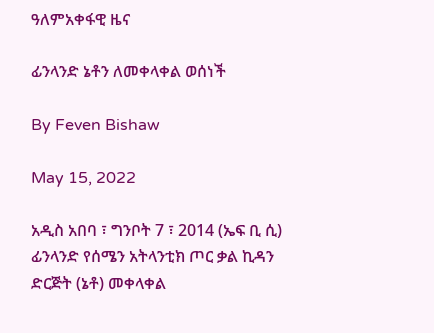ዓለምአቀፋዊ ዜና

ፊንላንድ ኔቶን ለመቀላቀል ወሰነች

By Feven Bishaw

May 15, 2022

አዲስ አበባ ፣ ግንቦት 7 ፣ 2014 (ኤፍ ቢ ሲ) ፊንላንድ የሰሜን አትላንቲክ ጦር ቃል ኪዳን ድርጅት (ኔቶ) መቀላቀል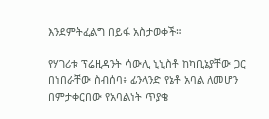እንደምትፈልግ በይፋ አስታወቀች።

የሃገሪቱ ፕሬዚዳንት ሳውሊ ኒኒስቶ ከካቢኔያቸው ጋር በነበራቸው ስብሰባ፥ ፊንላንድ የኔቶ አባል ለመሆን በምታቀርበው የአባልነት ጥያቄ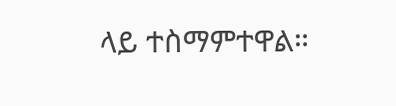ላይ ተስማምተዋል።